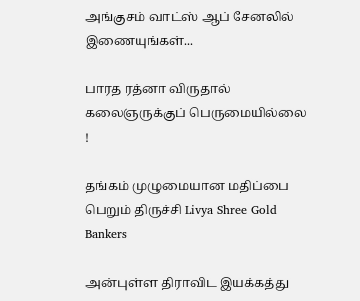அங்குசம் வாட்ஸ் ஆப் சேனலில் இணையுங்கள்...

பாரத ரத்னா விருதால் கலைஞருக்குப் பெருமையில்லை !

தங்கம் முழுமையான மதிப்பை பெறும் திருச்சி Livya Shree Gold Bankers

அன்புள்ள திராவிட இயக்கத்து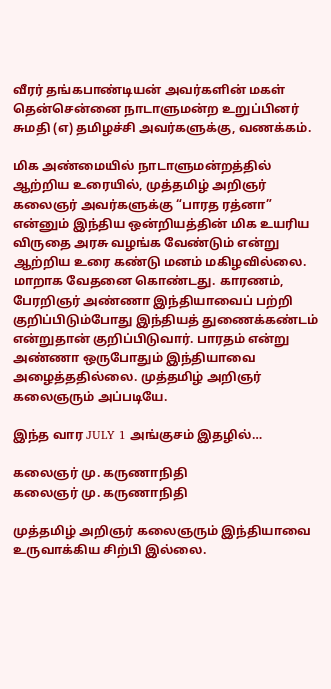வீரர் தங்கபாண்டியன் அவர்களின் மகள் தென்சென்னை நாடாளுமன்ற உறுப்பினர் சுமதி (எ) தமிழச்சி அவர்களுக்கு, வணக்கம்.

மிக அண்மையில் நாடாளுமன்றத்தில் ஆற்றிய உரையில், முத்தமிழ் அறிஞர் கலைஞர் அவர்களுக்கு “பாரத ரத்னா” என்னும் இந்திய ஒன்றியத்தின் மிக உயரிய விருதை அரசு வழங்க வேண்டும் என்று ஆற்றிய உரை கண்டு மனம் மகிழவில்லை. மாறாக வேதனை கொண்டது. காரணம், பேரறிஞர் அண்ணா இந்தியாவைப் பற்றி குறிப்பிடும்போது இந்தியத் துணைக்கண்டம் என்றுதான் குறிப்பிடுவார். பாரதம் என்று அண்ணா ஒருபோதும் இந்தியாவை அழைத்ததில்லை. முத்தமிழ் அறிஞர் கலைஞரும் அப்படியே.

இந்த வார JULY 1 அங்குசம் இதழில்…

கலைஞர் மு. கருணாநிதி
கலைஞர் மு. கருணாநிதி

முத்தமிழ் அறிஞர் கலைஞரும் இந்தியாவை உருவாக்கிய சிற்பி இல்லை.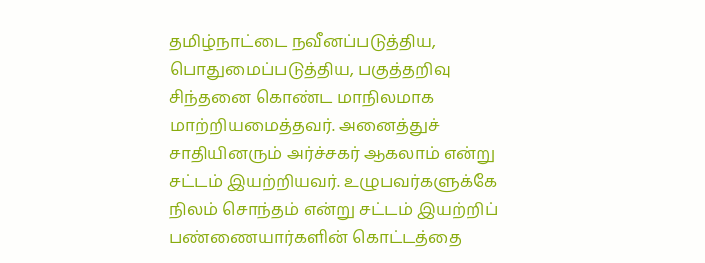தமிழ்நாட்டை நவீனப்படுத்திய, பொதுமைப்படுத்திய, பகுத்தறிவு சிந்தனை கொண்ட மாநிலமாக மாற்றியமைத்தவர். அனைத்துச் சாதியினரும் அர்ச்சகர் ஆகலாம் என்று சட்டம் இயற்றியவர். உழுபவர்களுக்கே நிலம் சொந்தம் என்று சட்டம் இயற்றிப் பண்ணையார்களின் கொட்டத்தை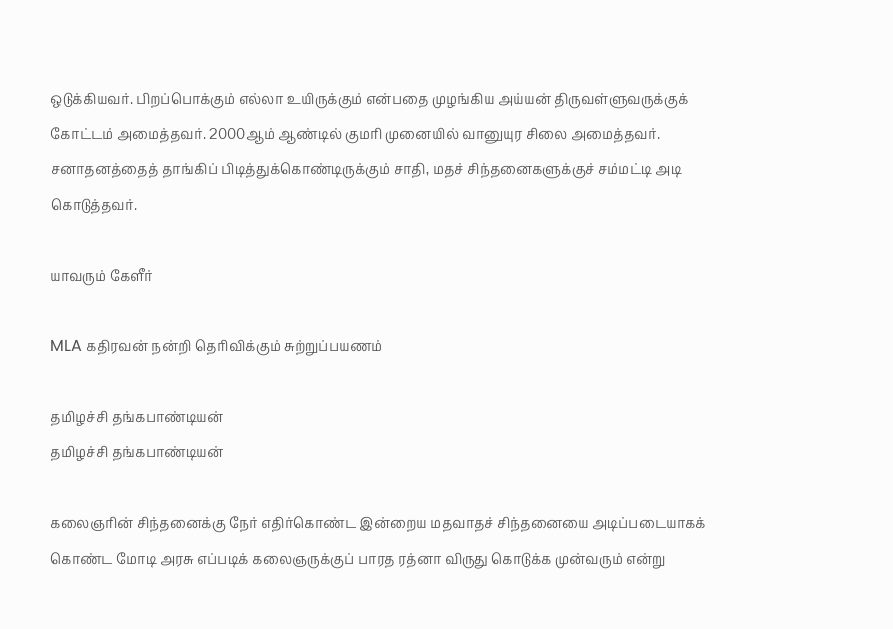ஒடுக்கியவர். பிறப்பொக்கும் எல்லா உயிருக்கும் என்பதை முழங்கிய அய்யன் திருவள்ளுவருக்குக் கோட்டம் அமைத்தவர். 2000ஆம் ஆண்டில் குமரி முனையில் வானுயுர சிலை அமைத்தவர். சனாதனத்தைத் தாங்கிப் பிடித்துக்கொண்டிருக்கும் சாதி, மதச் சிந்தனைகளுக்குச் சம்மட்டி அடி கொடுத்தவர்.

யாவரும் கேளீர்

MLA கதிரவன் நன்றி தொிவிக்கும் சுற்றுப்பயணம்

தமிழச்சி தங்கபாண்டியன்
தமிழச்சி தங்கபாண்டியன்

கலைஞரின் சிந்தனைக்கு நேர் எதிர்கொண்ட இன்றைய மதவாதச் சிந்தனையை அடிப்படையாகக் கொண்ட மோடி அரசு எப்படிக் கலைஞருக்குப் பாரத ரத்னா விருது கொடுக்க முன்வரும் என்று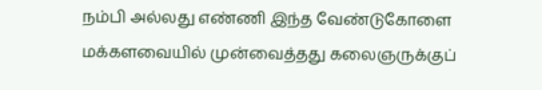நம்பி அல்லது எண்ணி இந்த வேண்டுகோளை மக்களவையில் முன்வைத்தது கலைஞருக்குப்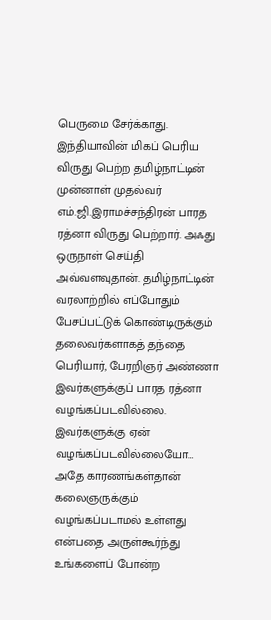பெருமை சேர்க்காது. இந்தியாவின் மிகப் பெரிய விருது பெற்ற தமிழ்நாட்டின் முன்னாள் முதல்வர் எம்.ஜி.இராமச்சந்திரன் பாரத ரத்னா விருது பெற்றார். அஃது ஒருநாள் செய்தி அவ்வளவுதான். தமிழ்நாட்டின் வரலாற்றில் எப்போதும் பேசப்பட்டுக் கொண்டிருக்கும் தலைவர்களாகத் தந்தை பெரியார், பேரறிஞர் அண்ணா இவர்களுக்குப் பாரத ரத்னா வழங்கப்படவில்லை. இவர்களுக்கு ஏன் வழங்கப்படவில்லையோ… அதே காரணங்கள்தான் கலைஞருக்கும் வழங்கப்படாமல் உள்ளது என்பதை அருள்கூர்ந்து உங்களைப் போன்ற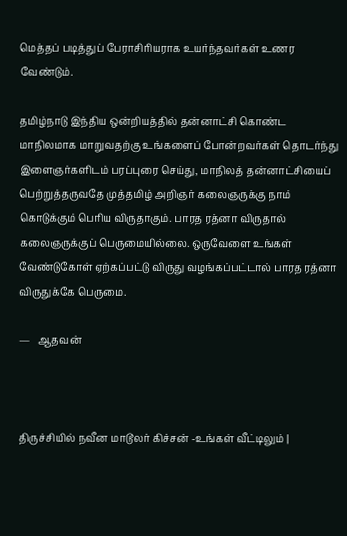மெத்தப் படித்துப் பேராசிரியராக உயர்ந்தவர்கள் உணர வேண்டும்.

தமிழ்நாடு இந்திய ஒன்றியத்தில் தன்னாட்சி கொண்ட மாநிலமாக மாறுவதற்கு உங்களைப் போன்றவர்கள் தொடர்ந்து இளைஞர்களிடம் பரப்புரை செய்து, மாநிலத் தன்னாட்சியைப் பெற்றுத்தருவதே முத்தமிழ் அறிஞர் கலைஞருக்கு நாம் கொடுக்கும் பெரிய விருதாகும். பாரத ரத்னா விருதால் கலைஞருக்குப் பெருமையில்லை. ஒருவேளை உங்கள் வேண்டுகோள் ஏற்கப்பட்டு விருது வழங்கப்பட்டால் பாரத ரத்னா விருதுக்கே பெருமை.

—   ஆதவன்



திருச்சியில் நவீன மாடூலர் கிச்சன் -உங்கள் வீட்டிலும் |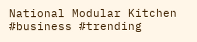National Modular Kitchen #business #trending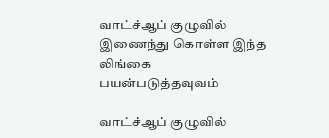வாட்ச்ஆப் குழுவில் இணைந்து கொள்ள இந்த லிங்கை பயன்படுத்தவுவம்

வாட்ச்ஆப் குழுவில்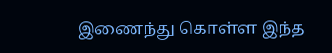இணைந்து கொள்ள இந்த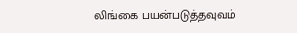லிங்கை பயன்படுத்தவுவம்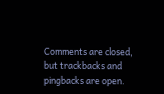Comments are closed, but trackbacks and pingbacks are open.